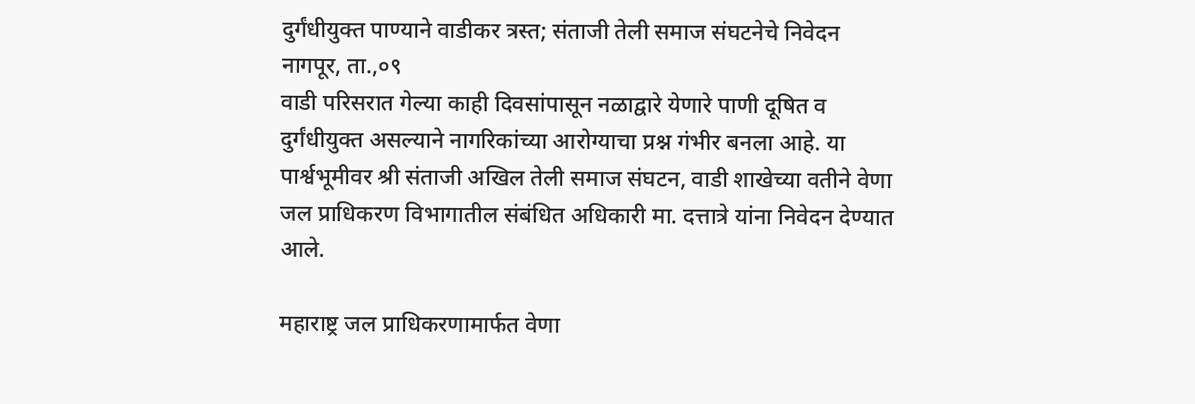दुर्गंधीयुक्त पाण्याने वाडीकर त्रस्त; संताजी तेली समाज संघटनेचे निवेदन
नागपूर, ता.,०९
वाडी परिसरात गेल्या काही दिवसांपासून नळाद्वारे येणारे पाणी दूषित व दुर्गंधीयुक्त असल्याने नागरिकांच्या आरोग्याचा प्रश्न गंभीर बनला आहे. या पार्श्वभूमीवर श्री संताजी अखिल तेली समाज संघटन, वाडी शाखेच्या वतीने वेणा जल प्राधिकरण विभागातील संबंधित अधिकारी मा. दत्तात्रे यांना निवेदन देण्यात आले.

महाराष्ट्र जल प्राधिकरणामार्फत वेणा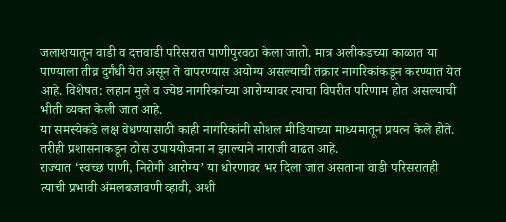जलाशयातून वाडी व दत्तवाडी परिसरात पाणीपुरवठा केला जातो. मात्र अलीकडच्या काळात या पाण्याला तीव्र दुर्गंधी येत असून ते वापरण्यास अयोग्य असल्याची तक्रार नागरिकांकडून करण्यात येत आहे. विशेषत: लहान मुले व ज्येष्ठ नागरिकांच्या आरोग्यावर त्याचा विपरीत परिणाम होत असल्याची भीती व्यक्त केली जात आहे.
या समस्येकडे लक्ष वेधण्यासाठी काही नागरिकांनी सोशल मीडियाच्या माध्यमातून प्रयत्न केले होते. तरीही प्रशासनाकडून ठोस उपाययोजना न झाल्याने नाराजी वाढत आहे.
राज्यात ‘स्वच्छ पाणी, निरोगी आरोग्य’ या धोरणावर भर दिला जात असताना वाडी परिसरातही त्याची प्रभावी अंमलबजावणी व्हावी, अशी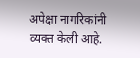अपेक्षा नागरिकांनी व्यक्त केली आहे.